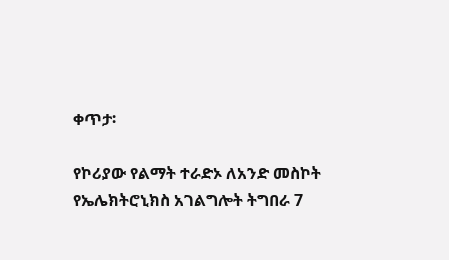ቀጥታ፡

የኮሪያው የልማት ተራድኦ ለአንድ መስኮት የኤሌክትሮኒክስ አገልግሎት ትግበራ 7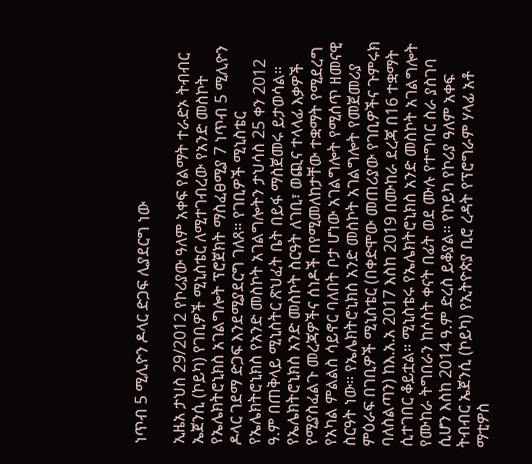ነጥብ 5 ሚሊዮን ዶላር ድጋፍ ሊያደርግ ነው

ኢዜአ ታህስ 29/2012 የኮሪያው ዓለም አቀፍ የልማት ተራድኦ ትብብር ኤጀንሲ (ኮይካ) የገቢዎች ሚኒስቴር ለሚተገብረው የአንድ መስኮት የኤሌክትሮኒክስ አገልግሎት ፕሮጀክት ማስፈፀሚያ 7 ነጥብ 5 ሚሊዮን ዶላር ገደማ ድጋፍ እንደሚያደርግ ገለጸ። የገቢዎች ሚኒስቴር የኤሌክትሮኒክስ የአንድ መስኮት አገልግሎትን ታህሳስ 25 ቀን 2012 ዓ.ም በጠቅላይ ሚኒስትር ጽህፈት ቤት በይፋ ማስጀመሩ ይታወሳል። የኤሌክትሮኒክስ አንድ መስኮት ስርዓት ለገቢ፣ ወጪና ተላላፊ እቃዎች የሚያስፈልጉ መረጃዎችና ሰነዶች በየሚመለከታቸው ተቋማት የሚደረግ የአካል ምልልስ ሳይኖር ባለበት ቦታ ሆነው አገልግሎት የሚሰጥ ዘመናዊ ስርዓት ነው። የኤሌክትሮኒክስ አንድ መስኮት አገልግሎት የመጀመሪያ ምዕራፍ በገቢዎች ሚኒስቴር (በቀድሞው መጠሪያው የገቢዎችና ጉምሩክ ባለስልጣን) ከእ.አ.አ 2017 እስከ 2019 በሙከራ ደረጃ በ16 ተቋማት ሲተገበር ቆይቷል። ሚኒስቴሩ የኤሌክትሮኒክስ አንድ መስኮት አገልግሎት የሙከራ ትግበራን ከሶስት ቀናት በፊት ወደ ሙሉ የተግባር ስራ ያስገባ ሲሆን እስከ 2014 ዓ.ም ድረስ ይቆያል። የኮይካ የኮሪያ ዓለም አቀፍ ትብብር ኤጀንሲ (ኮይካ) የኢትዮጵያ ቢሮ ረዳት የፕሮግራም ሃላፊ አቶ ማቲዎስ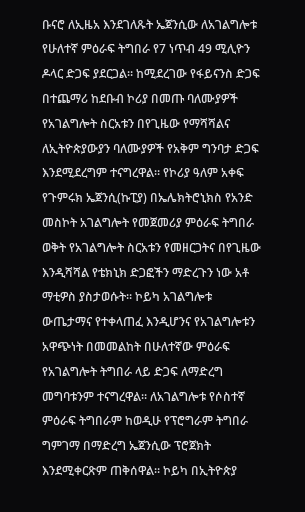ቡናሮ ለኢዜአ እንደገለጹት ኤጀንሲው ለአገልግሎቱ የሁለተኛ ምዕራፍ ትግበራ የ7 ነጥብ 49 ሚሊዮን ዶላር ድጋፍ ያደርጋል። ከሚደረገው የፋይናንስ ድጋፍ በተጨማሪ ከደቡብ ኮሪያ በመጡ ባለሙያዎች የአገልግሎት ስርአቱን በየጊዜው የማሻሻልና ለኢትዮጵያውያን ባለሙያዎች የአቅም ግንባታ ድጋፍ እንደሚደረግም ተናግረዋል። የኮሪያ ዓለም አቀፍ የጉምሩክ ኤጀንሲ(ኩፒያ) በኤሌክትሮኒክስ የአንድ መስኮት አገልግሎት የመጀመሪያ ምዕራፍ ትግበራ ወቅት የአገልግሎት ስርአቱን የመዘርጋትና በየጊዜው እንዲሻሻል የቴክኒክ ድጋፎችን ማድረጉን ነው አቶ ማቲዎስ ያስታወሱት። ኮይካ አገልግሎቱ ውጤታማና የተቀላጠፈ እንዲሆንና የአገልግሎቱን አዋጭነት በመመልከት በሁለተኛው ምዕራፍ የአገልግሎት ትግበራ ላይ ድጋፍ ለማድረግ መግባቱንም ተናግረዋል። ለአገልግሎቱ የሶስተኛ ምዕራፍ ትግበራም ከወዲሁ የፕሮግራም ትግበራ ግምገማ በማድረግ ኤጀንሲው ፕሮጀክት እንደሚቀርጽም ጠቅሰዋል። ኮይካ በኢትዮጵያ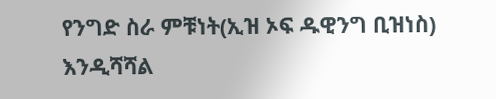የንግድ ስራ ምቹነት(ኢዝ ኦፍ ዱዊንግ ቢዝነስ) እንዲሻሻል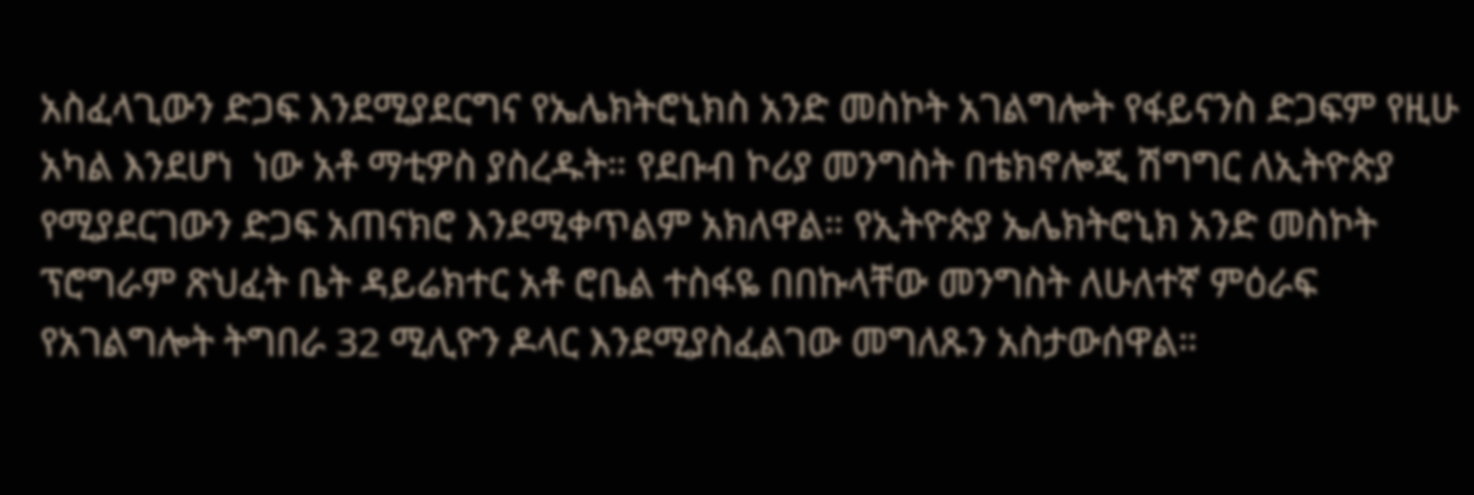አስፈላጊውን ድጋፍ እንደሚያደርግና የኤሌክትሮኒክስ አንድ መስኮት አገልግሎት የፋይናንስ ድጋፍም የዚሁ አካል እንደሆነ  ነው አቶ ማቲዎስ ያስረዱት። የደቡብ ኮሪያ መንግስት በቴክኖሎጂ ሽግግር ለኢትዮጵያ የሚያደርገውን ድጋፍ አጠናክሮ እንደሚቀጥልም አክለዋል። የኢትዮጵያ ኤሌክትሮኒክ አንድ መስኮት ፕሮግራም ጽህፈት ቤት ዳይሬክተር አቶ ሮቤል ተስፋዬ በበኩላቸው መንግስት ለሁለተኛ ምዕራፍ የአገልግሎት ትግበራ 32 ሚሊዮን ዶላር እንደሚያስፈልገው መግለጹን አስታውሰዋል።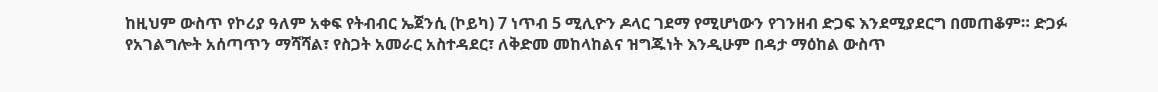ከዚህም ውስጥ የኮሪያ ዓለም አቀፍ የትብብር ኤጀንሲ (ኮይካ) 7 ነጥብ 5 ሚሊዮን ዶላር ገደማ የሚሆነውን የገንዘብ ድጋፍ እንደሚያደርግ በመጠቆም። ድጋፉ የአገልግሎት አሰጣጥን ማሻሻል፣ የስጋት አመራር አስተዳደር፣ ለቅድመ መከላከልና ዝግጁነት እንዲሁም በዳታ ማዕከል ውስጥ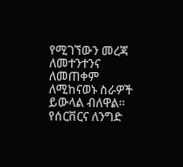የሚገኘውን መረጃ ለመተንተንና ለመጠቀም ለሚከናወኑ ስራዎች ይውላል ብለዋል። የሰርቨርና ለንግድ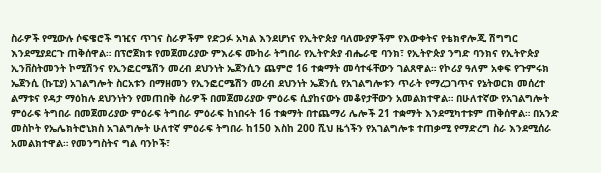ስራዎች የሚውሉ ሶፍዌሮች ግዢና ጥገና ስራዎችም የድጋፉ አካል እንደሆነና የኢትዮጵያ ባለሙያዎችም የእውቀትና የቴክኖሎጂ ሽግግር እንደሚያደርጉ ጠቅሰዋል። በፕሮጀክቱ የመጀመሪያው ምእራፍ ሙከራ ትግበራ የኢትዮጵያ ብሔራዊ ባንክ፣ የኢትዮጵያ ንግድ ባንክና የኢትዮጵያ ኢንቨስትመንት ኮሚሽንና የኢንፎርሜሽን መረብ ደህንነት ኤጀንሲን ጨምሮ 16 ተቋማት መሳተፋቸውን ገልጸዋል። የኮሪያ ዓለም አቀፍ የጉምሩክ ኤጀንሲ (ኩፒያ) አገልግሎት ስርአቱን በማዘመን የኢንፎርሜሽን መረብ ደህንነት ኤጀንሲ የአገልግሎቱን ጥራት የማረጋገጥና የኔትወርክ መሰረተ ልማቱና የዳታ ማዕከሉ ደህንነትን የመጠበቅ ስራዎች በመጀመሪያው ምዕራፍ ሲያከናውኑ መቆየታቸውን አመልክተዋል። በሁለተኛው የአገልግሎት ምዕራፍ ትግበራ በመጀመሪያው ምዕራፍ ትግበራ ምዕራፍ ከነበሩት 16 ተቋማት በተጨማሪ ሌሎች 21 ተቋማት እንደሚካተቱም ጠቅሰዋል። በአንድ መስኮት የኤሌክትሮኒክስ አገልግሎት ሁለተኛ ምዕራፍ ትግበራ ከ150 እስከ 200 ሺህ ዜጎችን የአገልግሎቱ ተጠቃሚ የማድረግ ስራ እንደሚሰራ አመልክተዋል። የመንግስትና ግል ባንኮች፣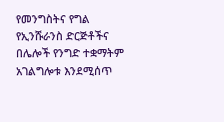የመንግስትና የግል የኢንሹራንስ ድርጅቶችና በሌሎች የንግድ ተቋማትም አገልግሎቱ እንደሚሰጥ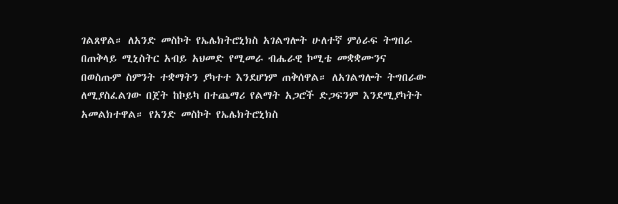ገልጸዋል። ለአንድ መስኮት የኤሌክትሮኒክስ አገልግሎት ሁለተኛ ምዕራፍ ትግበራ በጠቅላይ ሚኒስትር አብይ አህመድ የሚመራ ብሔራዊ ኮሚቴ መቋቋሙንና በወስጡም ስምንት ተቋማትን ያካተተ እንደሆነም ጠቅሰዋል። ለአገልግሎት ትግበራው ለሚያስፈልገው በጀት ከኮይካ በተጨማሪ የልማት አጋሮች ድጋፍንም እንደሚያካትት አመልክተዋል። የአንድ መስኮት የኤሌክትሮኒክስ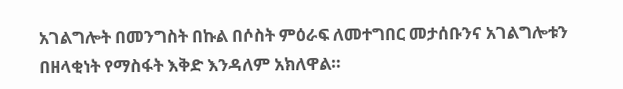አገልግሎት በመንግስት በኩል በሶስት ምዕራፍ ለመተግበር መታሰቡንና አገልግሎቱን በዘላቂነት የማስፋት እቅድ እንዳለም አክለዋል።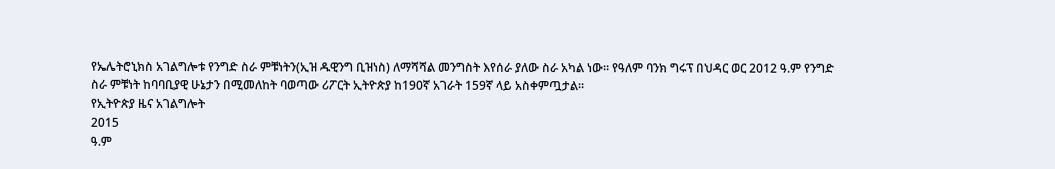የኤሌትሮኒክስ አገልግሎቱ የንግድ ስራ ምቹነትን(ኢዝ ዱዊንግ ቢዝነስ) ለማሻሻል መንግስት እየሰራ ያለው ስራ አካል ነው። የዓለም ባንክ ግሩፕ በህዳር ወር 2012 ዓ.ም የንግድ ስራ ምቹነት ከባባቢያዊ ሁኔታን በሚመለከት ባወጣው ሪፖርት ኢትዮጵያ ከ190ኛ አገራት 159ኛ ላይ አስቀምጧታል።
የኢትዮጵያ ዜና አገልግሎት
2015
ዓ.ም